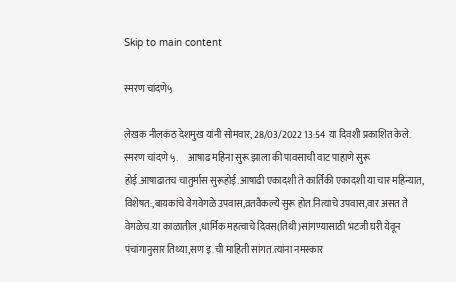Skip to main content

स्मरण चांदणे५

लेखक नीलकंठ देशमुख यांनी सोमवार, 28/03/2022 13:54 या दिवशी प्रकाशित केले.
स्मरण चांदणे ५.     आषाढ महिना सुरू झाला की पावसाची वाट पाहाणे सुरू होई.आषाढातच चातुर्मास सुरूहोई.आषाढी एकादशी ते कार्तिकी एकादशी या चार महिन्यात, विशेषत:,बायकांचे वेगवेगळे उपवास,व्रतवैकल्ये सुरू होत.नित्याचे उपवास,वार असत ते वेगळेच.या काळातील ,धार्मिक महत्वाचे दिवस(तिथी)सांगण्यासाठी भटजी घरी येवून पंचांगानुसार तिथ्या,सण इ.ची माहिती सांगत.त्यांना नमस्कार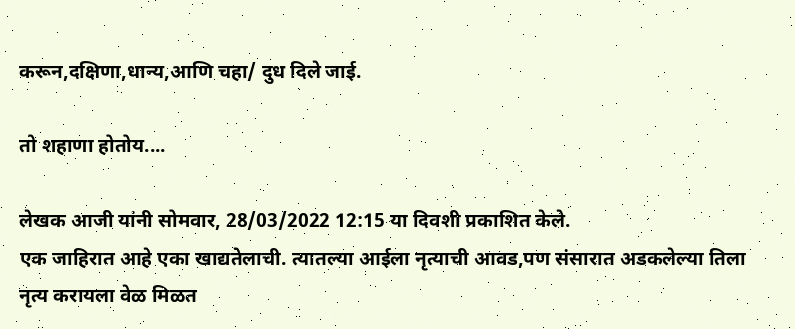करून,दक्षिणा,धान्य,आणि चहा/ दुध दिले जाई.

तो शहाणा होतोय....

लेखक आजी यांनी सोमवार, 28/03/2022 12:15 या दिवशी प्रकाशित केले.
एक जाहिरात आहे एका खाद्यतेलाची. त्यातल्या आईला नृत्याची आवड,पण संसारात अडकलेल्या तिला नृत्य करायला वेळ मिळत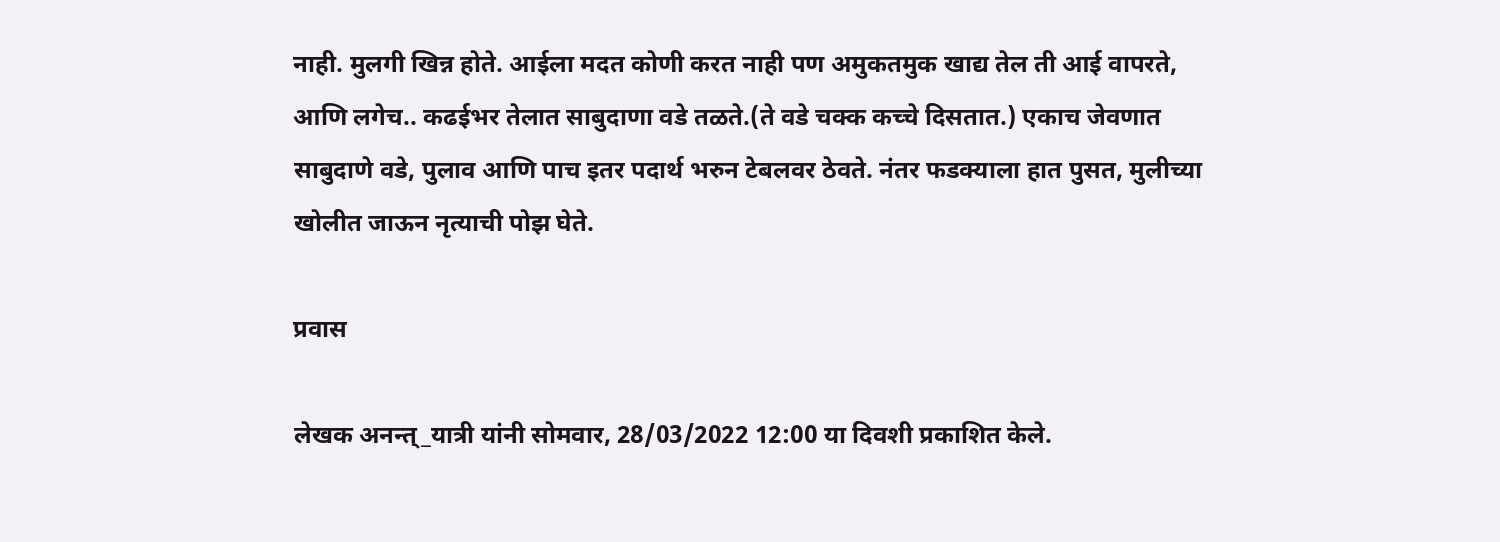नाही. मुलगी खिन्न होते. आईला मदत कोणी करत नाही पण अमुकतमुक खाद्य तेल ती आई वापरते, आणि लगेच.. कढईभर तेलात साबुदाणा वडे तळते.(ते वडे चक्क कच्चे दिसतात.) एकाच जेवणात साबुदाणे वडे, पुलाव आणि पाच इतर पदार्थ भरुन टेबलवर ठेवते. नंतर फडक्याला हात पुसत, मुलीच्या खोलीत जाऊन नृत्याची पोझ घेते.

प्रवास

लेखक अनन्त्_यात्री यांनी सोमवार, 28/03/2022 12:00 या दिवशी प्रकाशित केले.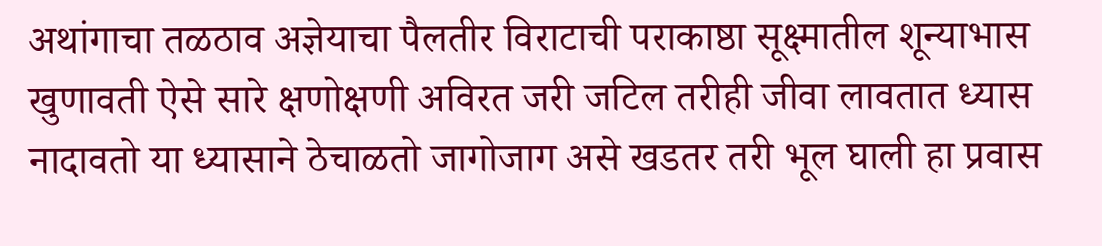अथांगाचा तळठाव अज्ञेयाचा पैलतीर विराटाची पराकाष्ठा सूक्ष्मातील शून्याभास खुणावती ऐसे सारे क्षणोक्षणी अविरत जरी जटिल तरीही जीवा लावतात ध्यास नादावतो या ध्यासाने ठेचाळतो जागोजाग असे खडतर तरी भूल घाली हा प्रवास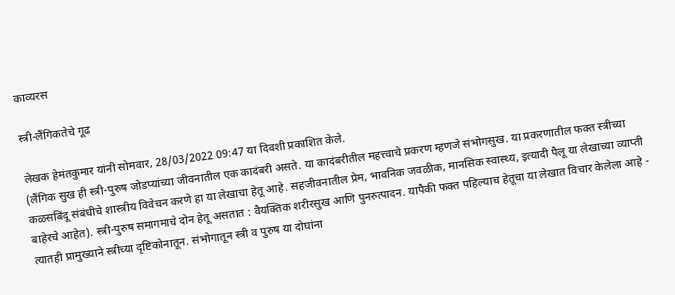काव्यरस

स्त्री-लैंगिकतेचे गूढ

लेखक हेमंतकुमार यांनी सोमवार, 28/03/2022 09:47 या दिवशी प्रकाशित केले.
(लैंगिक सुख ही स्त्री-पुरुष जोडप्यांच्या जीवनातील एक कादंबरी असते. या कादंबरीतील महत्त्वाचे प्रकरण म्हणजे संभोगसुख. या प्रकरणातील फक्त स्त्रीच्या कळसबिंदू संबंधीचे शास्त्रीय विवेचन करणे हा या लेखाचा हेतू आहे. सहजीवनातील प्रेम, भावनिक जवळीक, मानसिक स्वास्थ्य, इत्यादी पैलू या लेखाच्या व्याप्ती बाहेरचे आहेत). स्त्री-पुरुष समागमाचे दोन हेतू असतात : वैयक्तिक शरीरसुख आणि पुनरुत्पादन. यापैकी फक्त पहिल्याच हेतूचा या लेखात विचार केलेला आहे - त्यातही प्रामुख्याने स्त्रीच्या दृष्टिकोनातून. संभोगातून स्त्री व पुरुष या दोघांना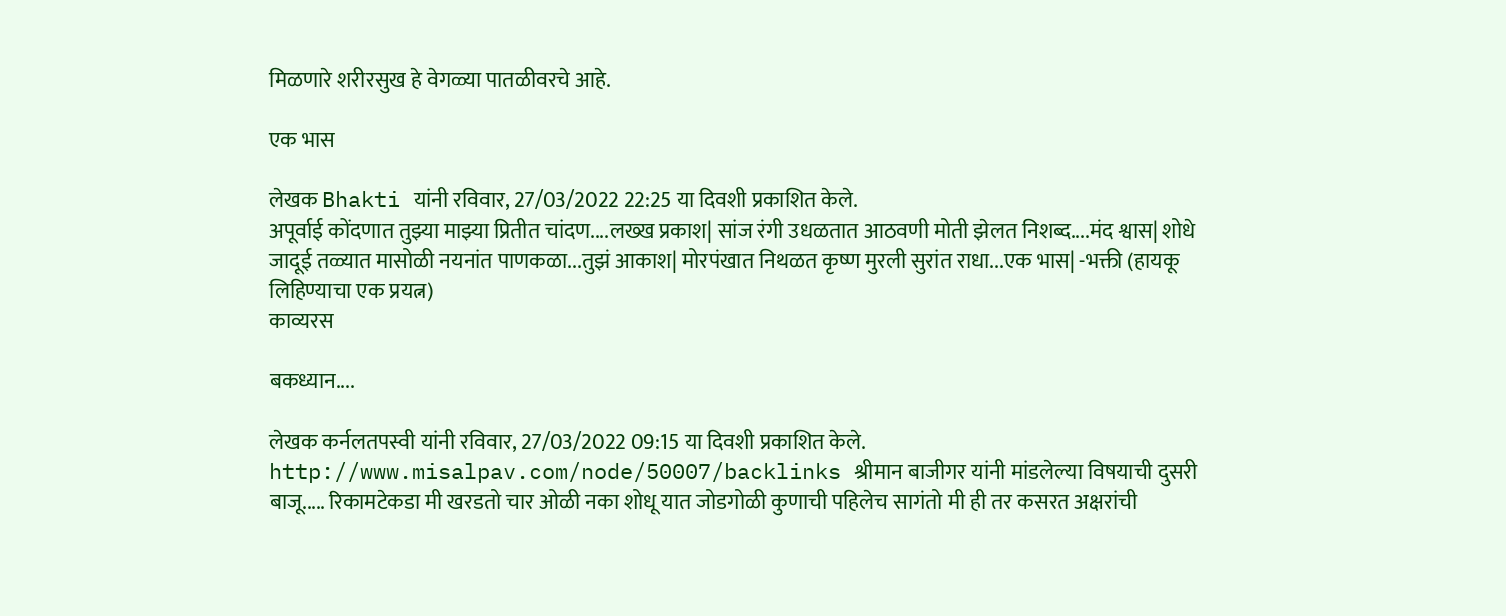मिळणारे शरीरसुख हे वेगळ्या पातळीवरचे आहे.

एक भास

लेखक Bhakti यांनी रविवार, 27/03/2022 22:25 या दिवशी प्रकाशित केले.
अपूर्वाई कोंदणात तुझ्या माझ्या प्रितीत चांदण....लख्ख प्रकाश| सांज रंगी उधळतात आठवणी मोती झेलत निशब्द....मंद श्वास| शोधे जादूई तळ्यात मासोळी नयनांत पाणकळा...तुझं आकाश| मोरपंखात निथळत कृष्ण मुरली सुरांत राधा...एक भास| -भक्ती (हायकू लिहिण्याचा एक प्रयत्न)
काव्यरस

बकध्यान....

लेखक कर्नलतपस्वी यांनी रविवार, 27/03/2022 09:15 या दिवशी प्रकाशित केले.
http://www.misalpav.com/node/50007/backlinks श्रीमान बाजीगर यांनी मांडलेल्या विषयाची दुसरी बाजू..... रिकामटेकडा मी खरडतो चार ओळी नका शोधू यात जोडगोळी कुणाची पहिलेच सागंतो मी ही तर कसरत अक्षरांची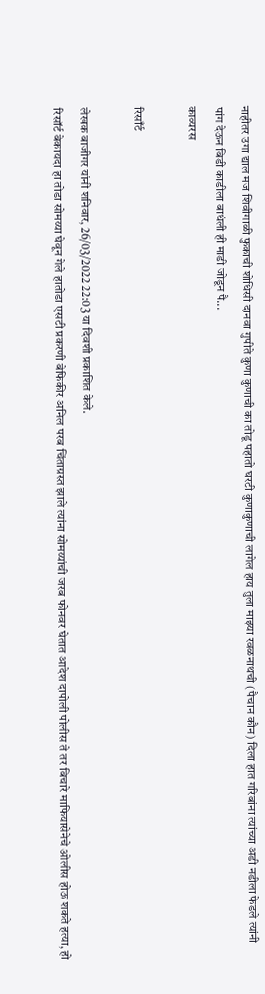नाहीतर उगा द्याल मज शिवीगाळी फुकाची शोधिसी दानवा गुपीते कुणा कुणाची का तोडू पहातो घरटी कुणाकुणाची लागेल हाय तुला माझ्या रवळनाथची (पैचान कौन) दिला हात गरिबांना त्यांच्या अडी नडीला फेडले त्यांनी पांग देऊन बिडी काडीला बाधंली ही माडी जोडून पै...
काव्यरस

रिसाँर्ट

लेखक बाजीगर यांनी शनिवार, 26/03/2022 22:03 या दिवशी प्रकाशित केले.
रिसॉर्ट बेकायदा हा तोडा सोमय्या घेवून गेले हातोडा एसटी प्रकरणी बेफिकीर अनिल परब चिंताग्रस्त झाले त्यांना सोमय्यांची जरब फोनवर घेतात आदेश दापोली पोलीस ते तर बिचारे माफियासेनेचे ओलीस होऊ शकते हत्या, हो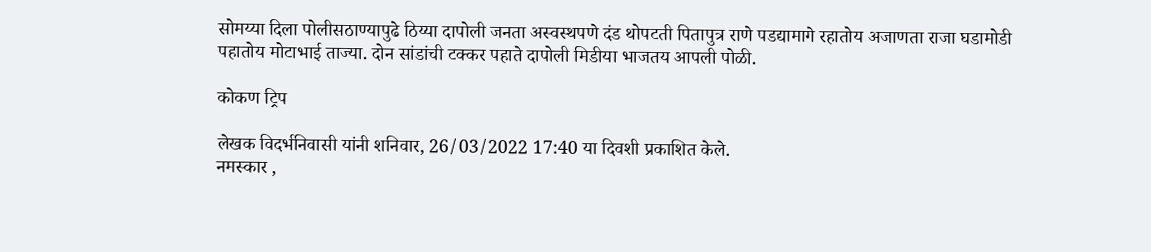सोमय्या दिला पोलीसठाण्यापुढे ठिय्या दापोली जनता अस्वस्थपणे दंड थोपटती पितापुत्र राणे पडद्यामागे रहातोय अजाणता राजा घडामोडी पहातोय मोटाभाई ताज्या. दोन सांडांची टक्कर पहाते दापोली मिडीया भाजतय आपली पोळी.

कोकण ट्रिप

लेखक विदर्भनिवासी यांनी शनिवार, 26/03/2022 17:40 या दिवशी प्रकाशित केले.
नमस्कार ,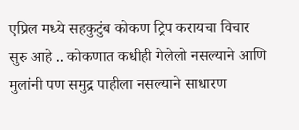एप्रिल मध्ये सहकुटुंब कोकण ट्रिप करायचा विचार सुरु आहे .. कोकणात कधीही गेलेलो नसल्याने आणि मुलांनी पण समुद्र पाहीला नसल्याने साधारण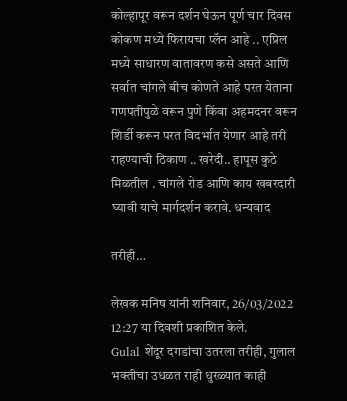कोल्हापूर वरून दर्शन घेऊन पूर्ण चार दिवस कोकण मध्ये फिरायचा प्लॅन आहे .. एप्रिल मध्ये साधारण वातावरण कसे असते आणि सर्वात चांगले बीच कोणते आहे परत येताना गणपतीपुळे वरून पुणे किंवा अहमदनर वरून शिर्डी करून परत विदर्भात येणार आहे तरी राहण्याची ठिकाण .. खरेदी.. हापूस कुठे मिळतील . चांगले रोड आणि काय खबरदारी घ्यावी याचे मार्गदर्शन करावे. धन्यवाद

तरीही…

लेखक मनिष यांनी शनिवार, 26/03/2022 12:27 या दिवशी प्रकाशित केले.
Gulal शेंदूर दगडांचा उतरला तरीही, गुलाल भक्तीचा उधळत राही धुरळ्यात काही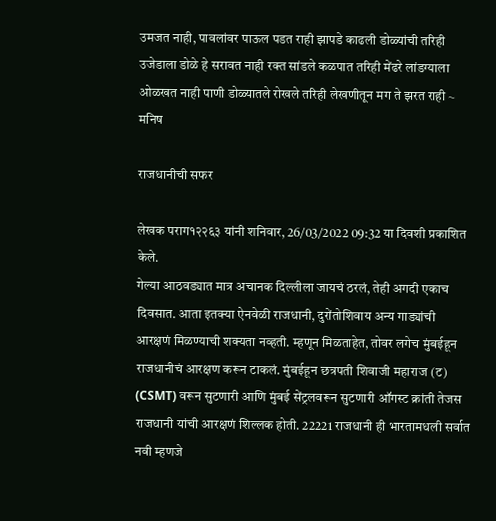उमजत नाही, पावलांवर पाऊल पडत राही झापडे काढली डोळ्यांची तरिही उजेडाला डोळे हे सरावत नाही रक्त सांडले कळपात तरिही मेंढरे लांडग्याला ओळखत नाही पाणी डोळ्यातले रोखले तरिही लेखणीतून मग ते झरत राही ~ मनिष

राजधानीची सफर

लेखक पराग१२२६३ यांनी शनिवार, 26/03/2022 09:32 या दिवशी प्रकाशित केले.
गेल्या आठवड्यात मात्र अचानक दिल्लीला जायचं ठरलं, तेही अगदी एकाच दिवसात. आता इतक्या ऐनवेळी राजधानी, दुरोंतोशिवाय अन्य गाड्यांची आरक्षणं मिळण्याची शक्यता नव्हती. म्हणून मिळताहेत, तोवर लगेच मुंबईहून राजधानीचं आरक्षण करून टाकलं. मुंबईहून छत्रपती शिवाजी महाराज (ट) (CSMT) वरून सुटणारी आणि मुंबई सेंट्रलवरून सुटणारी ऑगस्ट क्रांती तेजस राजधानी यांची आरक्षणं शिल्लक होती. 22221 राजधानी ही भारतामधली सर्वात नवी म्हणजे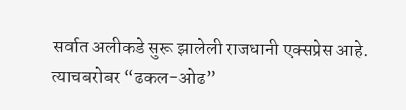सर्वात अलीकडे सुरू झालेली राजधानी एक्सप्रेस आहे. त्याचबरोबर “ढकल-ओढ”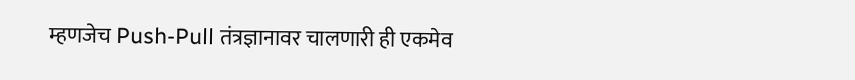म्हणजेच Push-Pull तंत्रज्ञानावर चालणारी ही एकमेव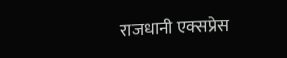राजधानी एक्सप्रेस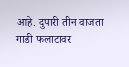आहे. दुपारी तीन वाजता गाडी फलाटावर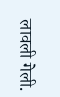लावली गेली.